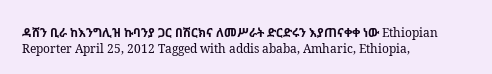ዳሸን ቢራ ከእንግሊዝ ኩባንያ ጋር በሽርክና ለመሥራት ድርድሩን እያጠናቀቀ ነው Ethiopian Reporter April 25, 2012 Tagged with addis ababa, Amharic, Ethiopia,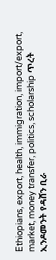Ethiopians, export, health, immigration, import/export, market, money transfer, politics, scholarship ጥረት ኢንዶመንት የዳሸን ቢራ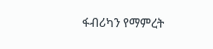ፋብሪካን የማምረት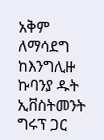አቅም ለማሳደግ ከእንግሊዙ ኩባንያ ዱት ኢቨስትመንት ግሩፕ ጋር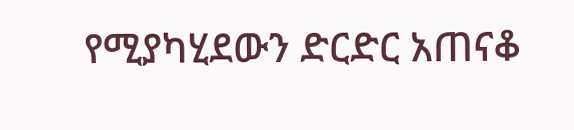የሚያካሂደውን ድርድር አጠናቆ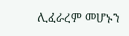ሊፈራረም መሆኑን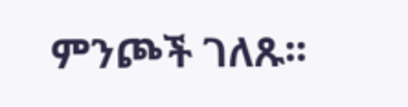ምንጮች ገለጹ፡፡